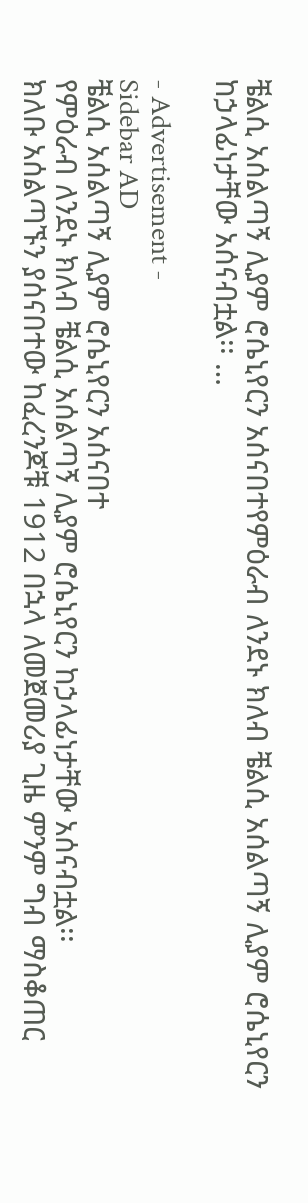ቼልሲ አሰልጣኝ ሊያም ሮሴኒየርን አሰናበተየምዕራብ ለንደኑ ክለብ ቼልሲ አሰልጣኝ ሊያም ሮሴኒየርን ከኃላፊነታቸው አሰናብቷል፡፡ …

- Advertisement -
Sidebar AD
ቼልሲ አሰልጣኝ ሊያም ሮሴኒየርን አሰናበተ
የምዕራብ ለንደኑ ክለብ ቼልሲ አሰልጣኝ ሊያም ሮሴኒየርን ከኃላፊነታቸው አሰናብቷል፡፡
ክለቡ አሰልጣኙን ያሰናበተው ከፈረንጆቹ 1912 በኋላ ለመጀመሪያ ጊዜ ምንም ግብ ማስቆጠር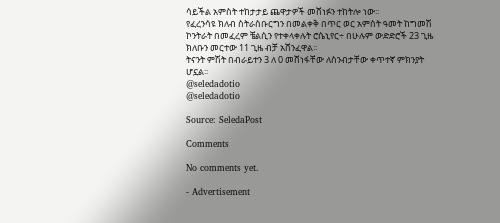ሳይችል አምስት ተከታታይ ጨዋታዎች መሸነፉን ተከትሎ ነው፡፡
የፈረንሳዩ ክለብ ስትራስቡርግን በመልቀቅ በጥር ወር አምስት ዓመት ከግመሽ ኮንትራት በመፈረም ቼልሲን የተቀላቀሉት ሮሴኒየር÷ በሁሉም ውድድሮች 23 ጊዜ ክለቡን መርተው 11 ጊዜ ብቻ አሸንፈዋል፡፡
ትናንት ምሽት በብራይተን 3 ለ 0 መሸነፋቸው ለስንብታቸው ቀጥተኛ ምክንያት ሆኗል፡፡
@seledadotio
@seledadotio

Source: SeledaPost

Comments

No comments yet.

- Advertisement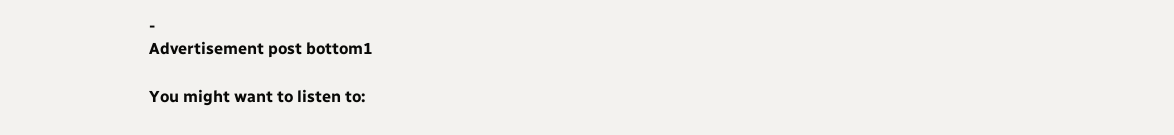-
Advertisement post bottom1

You might want to listen to: